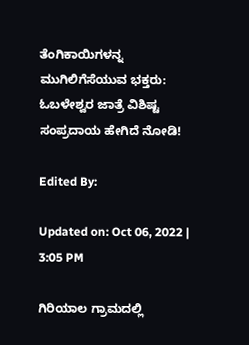ತೆಂಗಿಕಾಯಿಗಳನ್ನ ಮುಗಿಲಿಗೆಸೆಯುವ ಭಕ್ತರು: ಓಬಳೇಶ್ವರ ಜಾತ್ರೆ ವಿಶಿಷ್ಟ ಸಂಪ್ರದಾಯ ಹೇಗಿದೆ ನೋಡಿ!

Edited By:

Updated on: Oct 06, 2022 | 3:05 PM

ಗಿರಿಯಾಲ ಗ್ರಾಮದಲ್ಲಿ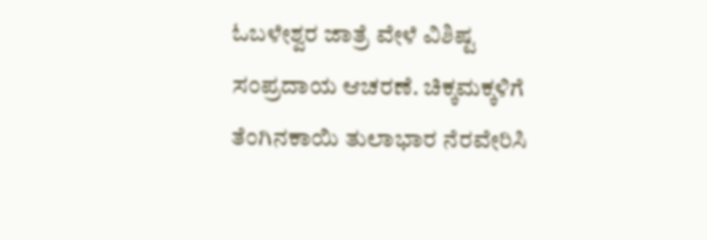ಓಬಳೇಶ್ವರ ಜಾತ್ರೆ ವೇಳೆ ವಿಶಿಷ್ಟ ಸಂಪ್ರದಾಯ ಆಚರಣೆ. ಚಿಕ್ಕಮಕ್ಕಳಿಗೆ ತೆಂಗಿನಕಾಯಿ ತುಲಾಭಾರ ನೆರವೇರಿಸಿ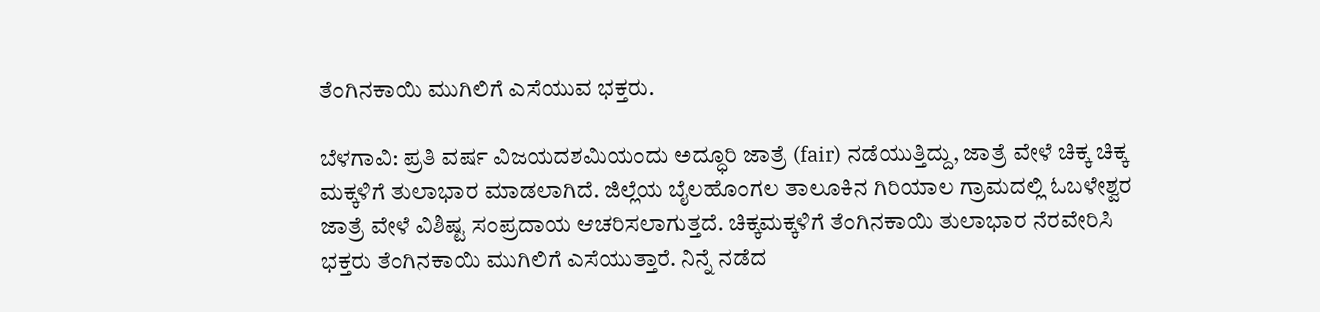ತೆಂಗಿನಕಾಯಿ ಮುಗಿಲಿಗೆ ಎಸೆಯುವ ಭಕ್ತರು.

ಬೆಳಗಾವಿ: ಪ್ರತಿ ವರ್ಷ ವಿಜಯದಶಮಿಯಂದು ಅದ್ಧೂರಿ ಜಾತ್ರೆ (fair) ನಡೆಯುತ್ತಿದ್ದು, ಜಾತ್ರೆ ವೇಳೆ ಚಿಕ್ಕ ಚಿಕ್ಕ ಮಕ್ಕಳಿಗೆ ತುಲಾಭಾರ ಮಾಡಲಾಗಿದೆ. ಜಿಲ್ಲೆಯ ಬೈಲಹೊಂಗಲ ತಾಲೂಕಿನ ಗಿರಿಯಾಲ ಗ್ರಾಮದಲ್ಲಿ ಓಬಳೇಶ್ವರ ಜಾತ್ರೆ ವೇಳೆ ವಿಶಿಷ್ಟ ಸಂಪ್ರದಾಯ ಆಚರಿಸಲಾಗುತ್ತದೆ. ಚಿಕ್ಕಮಕ್ಕಳಿಗೆ ತೆಂಗಿನಕಾಯಿ ತುಲಾಭಾರ ನೆರವೇರಿಸಿ ಭಕ್ತರು ತೆಂಗಿನಕಾಯಿ ಮುಗಿಲಿಗೆ ಎಸೆಯುತ್ತಾರೆ. ನಿನ್ನೆ ನಡೆದ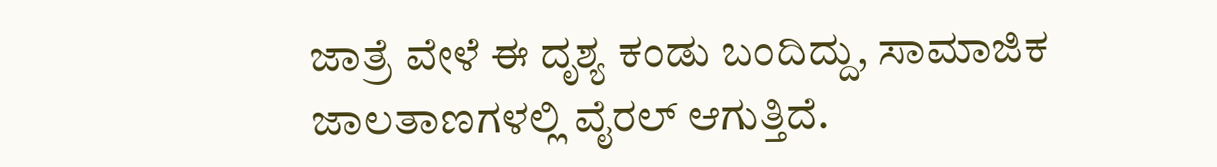ಜಾತ್ರೆ ವೇಳೆ ಈ ದೃಶ್ಯ ಕಂಡು ಬಂದಿದ್ದು, ಸಾಮಾಜಿಕ ಜಾಲತಾಣಗಳಲ್ಲಿ ವೈರಲ್ ಆಗುತ್ತಿದೆ.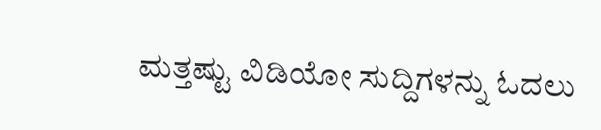ಮತ್ತಷ್ಟು ವಿಡಿಯೋ ಸುದ್ದಿಗಳನ್ನು ಓದಲು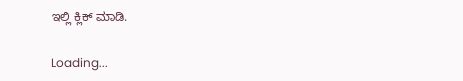ಇಲ್ಲಿ ಕ್ಲಿಕ್ ಮಾಡಿ.

Loading...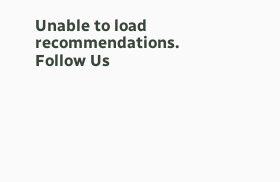Unable to load recommendations.
Follow Us